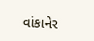વાંકાનેર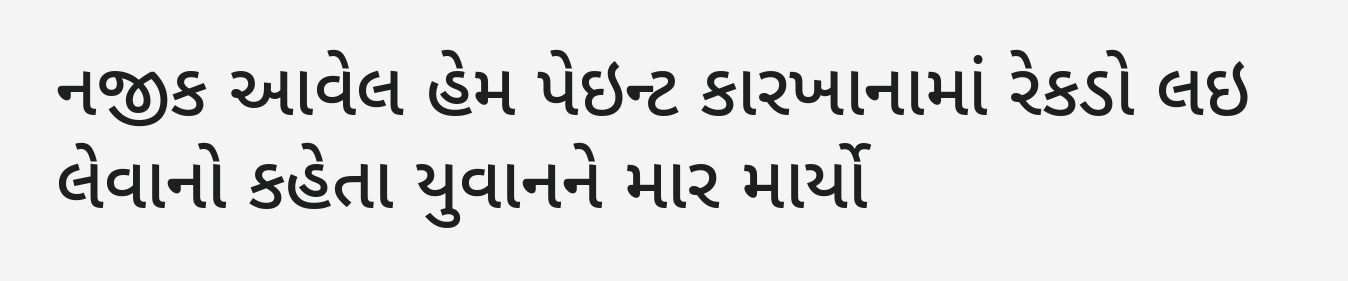નજીક આવેલ હેમ પેઇન્ટ કારખાનામાં રેકડો લઇ લેવાનો કહેતા યુવાનને માર માર્યો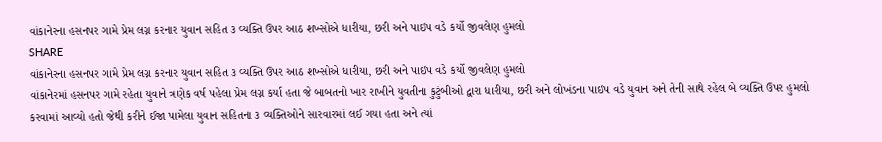વાંકાનેરના હસનપર ગામે પ્રેમ લગ્ન કરનાર યુવાન સહિત ૩ વ્યક્તિ ઉપર આઠ શખ્સોએ ધારીયા, છરી અને પાઇપ વડે કર્યો જીવલેણ હુમલો
SHARE
વાંકાનેરના હસનપર ગામે પ્રેમ લગ્ન કરનાર યુવાન સહિત ૩ વ્યક્તિ ઉપર આઠ શખ્સોએ ધારીયા, છરી અને પાઇપ વડે કર્યો જીવલેણ હુમલો
વાંકાનેરમાં હસનપર ગામે રહેતા યુવાને ત્રણેક વર્ષ પહેલા પ્રેમ લગ્ન કર્યા હતા જે બાબતનો ખાર રાખીને યુવતીના કુટુંબીઓ દ્વારા ધારીયા, છરી અને લોખંડના પાઇપ વડે યુવાન અને તેની સાથે રહેલ બે વ્યક્તિ ઉપર હુમલો કરવામાં આવ્યો હતો જેથી કરીને ઈજા પામેલા યુવાન સહિતના ૩ વ્યક્તિઓને સારવારમાં લઈ ગયા હતા અને ત્યાં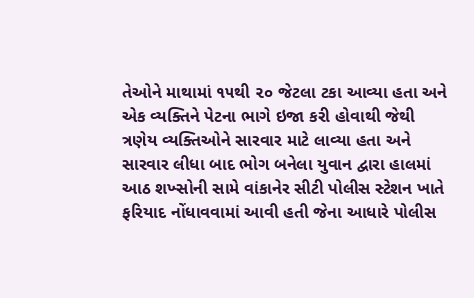તેઓને માથામાં ૧૫થી ૨૦ જેટલા ટકા આવ્યા હતા અને એક વ્યક્તિને પેટના ભાગે ઇજા કરી હોવાથી જેથી ત્રણેય વ્યક્તિઓને સારવાર માટે લાવ્યા હતા અને સારવાર લીધા બાદ ભોગ બનેલા યુવાન દ્વારા હાલમાં આઠ શખ્સોની સામે વાંકાનેર સીટી પોલીસ સ્ટેશન ખાતે ફરિયાદ નોંધાવવામાં આવી હતી જેના આધારે પોલીસ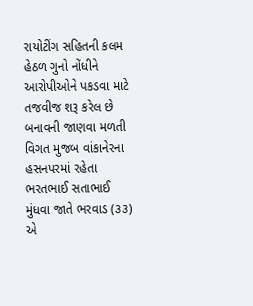રાયોટીંગ સહિતની કલમ હેઠળ ગુનો નોંધીને આરોપીઓને પકડવા માટે તજવીજ શરૂ કરેલ છે
બનાવની જાણવા મળતી વિગત મુજબ વાંકાનેરના હસનપરમાં રહેતા ભરતભાઈ સતાભાઈ મુંધવા જાતે ભરવાડ (૩૩) એ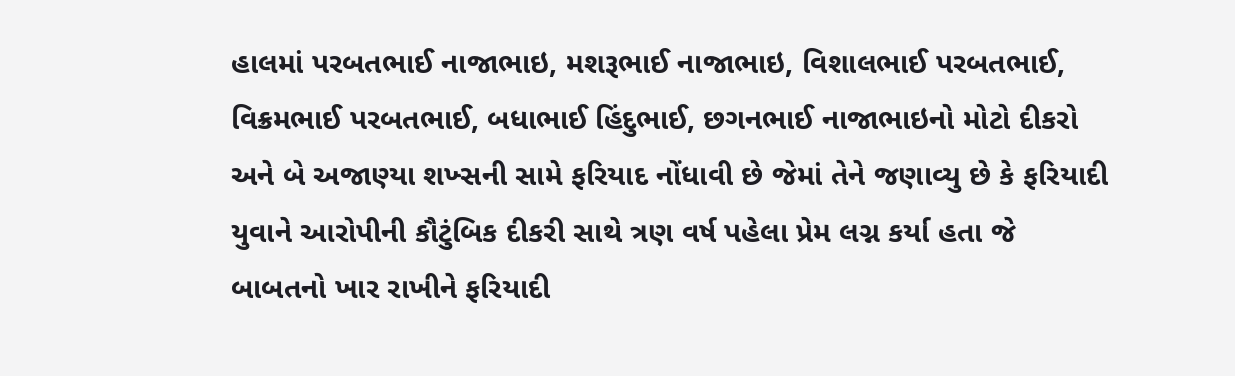હાલમાં પરબતભાઈ નાજાભાઇ, મશરૂભાઈ નાજાભાઇ, વિશાલભાઈ પરબતભાઈ, વિક્રમભાઈ પરબતભાઈ, બધાભાઈ હિંદુભાઈ, છગનભાઈ નાજાભાઇનો મોટો દીકરો અને બે અજાણ્યા શખ્સની સામે ફરિયાદ નોંધાવી છે જેમાં તેને જણાવ્યુ છે કે ફરિયાદી યુવાને આરોપીની કૌટુંબિક દીકરી સાથે ત્રણ વર્ષ પહેલા પ્રેમ લગ્ન કર્યા હતા જે બાબતનો ખાર રાખીને ફરિયાદી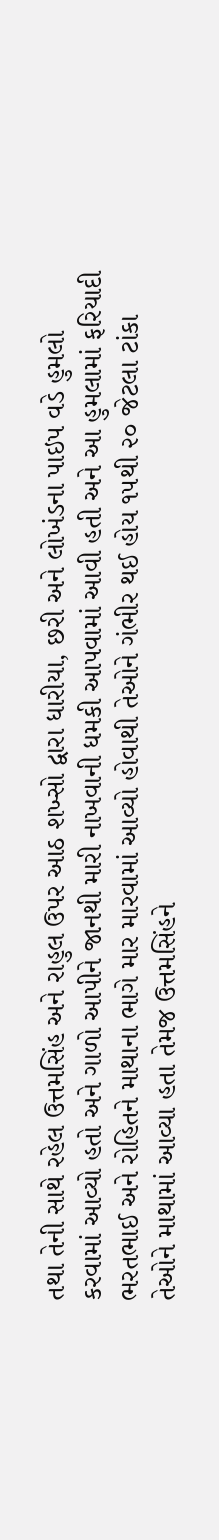તથા તેની સાથે રહેલ ઉત્તમસિંહ અને રાહુલ ઉપર આઠ શખ્સો દ્વારા ધારીયા, છરી અને લોખંડના પાઇપ વડે હુમલો કરવામાં આવ્યો હતો અને ગાળો આપીને જાનથી મારી નાખવાની ધમકી આપવામાં આવી હતી અને આ હુમલામાં ફરિયાદી ભરતભાઈ અને રોહિતને માથાના ભાગે માર મારવામાં આવ્યો હોવાથી તેઓને ગંભીર થઈ હોય ૧૫થી ૨૦ જેટલા ટાંકા તેઓને માથામાં આવ્યા હતા તેમજ ઉત્તમસિંહને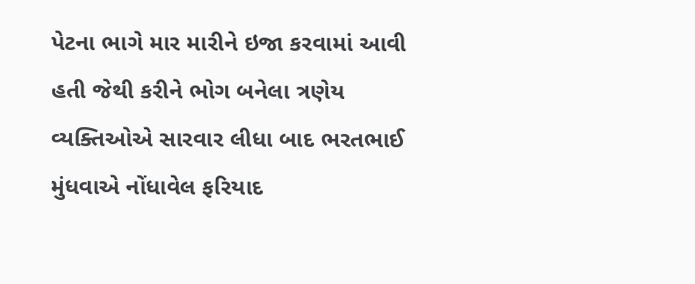પેટના ભાગે માર મારીને ઇજા કરવામાં આવી હતી જેથી કરીને ભોગ બનેલા ત્રણેય વ્યક્તિઓએ સારવાર લીધા બાદ ભરતભાઈ મુંધવાએ નોંધાવેલ ફરિયાદ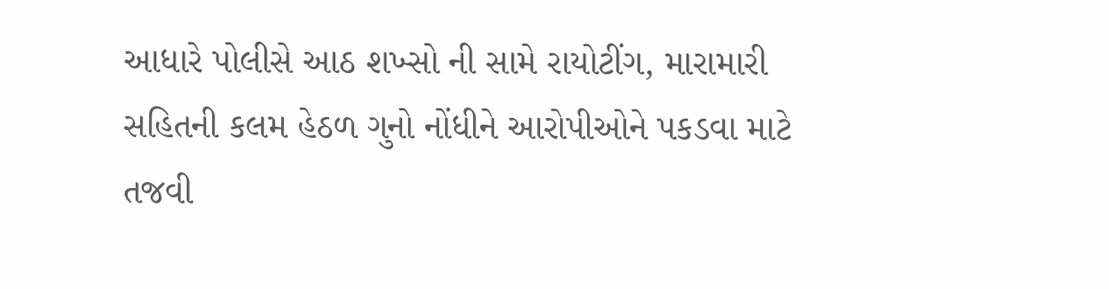આધારે પોલીસે આઠ શખ્સો ની સામે રાયોટીંગ, મારામારી સહિતની કલમ હેઠળ ગુનો નોંધીને આરોપીઓને પકડવા માટે તજવી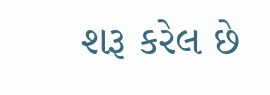શરૂ કરેલ છે